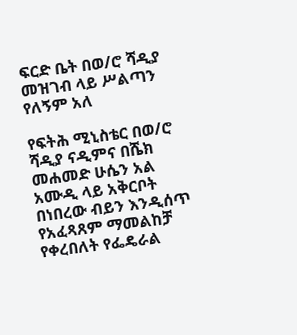ፍርድ ቤት በወ/ሮ ሻዲያ መዝገብ ላይ ሥልጣን የለኝም አለ

የፍትሕ ሚኒስቴር በወ/ሮ ሻዲያ ናዲምና በሼክ መሐመድ ሁሴን አል አሙዲ ላይ አቅርቦት በነበረው ብይን እንዲሰጥ የአፈጻጸም ማመልከቻ የቀረበለት የፌዴራል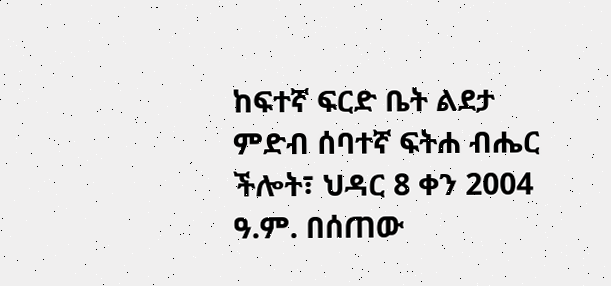ከፍተኛ ፍርድ ቤት ልደታ ምድብ ሰባተኛ ፍትሐ ብሔር ችሎት፣ ህዳር 8 ቀን 2004 ዓ.ም. በሰጠው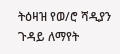ትዕዛዝ የወ/ሮ ሻዲያን ጉዳይ ለማየት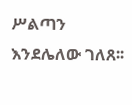ሥልጣን እንደሌለው ገለጸ፡፡